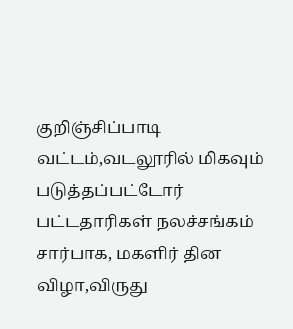குறிஞ்சிப்பாடி வட்டம்,வடலூரில் மிகவும் படுத்தப்பட்டோர் பட்டதாரிகள் நலச்சங்கம் சார்பாக, மகளிர் தின விழா,விருது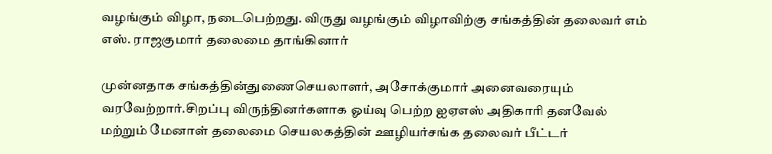வழங்கும் விழா, நடைபெற்றது. விருது வழங்கும் விழாவிற்கு சங்கத்தின் தலைவர் எம் எஸ். ராஜகுமார் தலைமை தாங்கினார்

முன்னதாக சங்கத்தின்துணைசெயலாளர், அசோக்குமார் அனைவரையும் வரவேற்றார்.சிறப்பு விருந்தினர்களாக ஓய்வு பெற்ற ஐஏஎஸ் அதிகாரி தனவேல் மற்றும் மேனாள் தலைமை செயலகத்தின் ஊழியர்சங்க தலைவர் பீட்டர்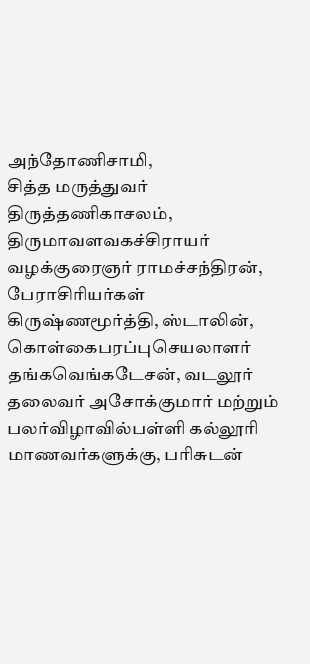அந்தோணிசாமி,
சித்த மருத்துவர் திருத்தணிகாசலம், திருமாவளவகச்சிராயர் வழக்குரைஞர் ராமச்சந்திரன், பேராசிரியர்கள் கிருஷ்ணமூர்த்தி, ஸ்டாலின், கொள்கைபரப்புசெயலாளர் தங்கவெங்கடேசன், வடலூர் தலைவர் அசோக்குமார் மற்றும் பலர்விழாவில்பள்ளி கல்லூரி மாணவர்களுக்கு, பரிசுடன்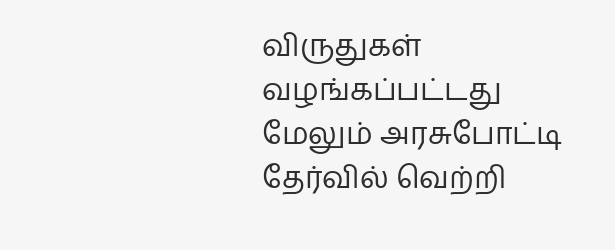விருதுகள் வழங்கப்பட்டது மேலும் அரசுபோட்டி தேர்வில் வெற்றி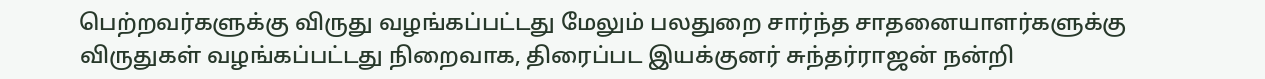பெற்றவர்களுக்கு விருது வழங்கப்பட்டது மேலும் பலதுறை சார்ந்த சாதனையாளர்களுக்கு விருதுகள் வழங்கப்பட்டது நிறைவாக, திரைப்பட இயக்குனர் சுந்தர்ராஜன் நன்றி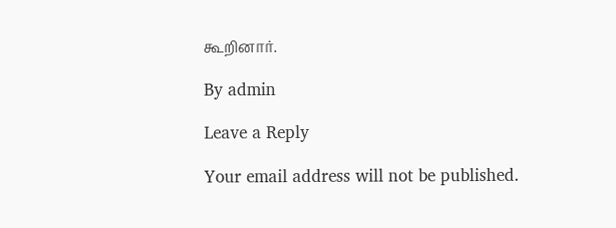கூறினார்.

By admin

Leave a Reply

Your email address will not be published.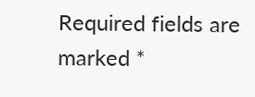Required fields are marked *